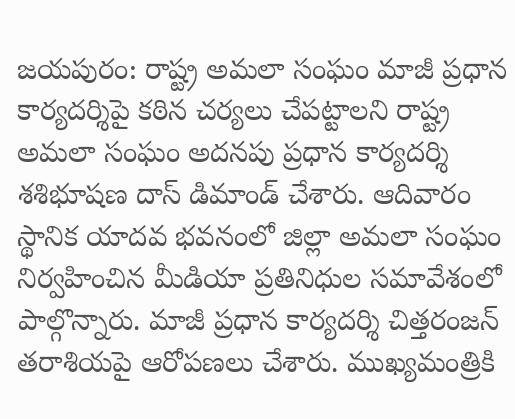జయపురం: రాష్ట్ర అమలా సంఘం మాజీ ప్రధాన కార్యదర్శిపై కఠిన చర్యలు చేపట్టాలని రాష్ట్ర అమలా సంఘం అదనపు ప్రధాన కార్యదర్శి శశిభూషణ దాస్ డిమాండ్ చేశారు. ఆదివారం స్థానిక యాదవ భవనంలో జిల్లా అమలా సంఘం నిర్వహించిన మీడియా ప్రతినిధుల సమావేశంలో పాల్గొన్నారు. మాజీ ప్రధాన కార్యదర్శి చిత్తరంజన్ తరాశియపై ఆరోపణలు చేశారు. ముఖ్యమంత్రికి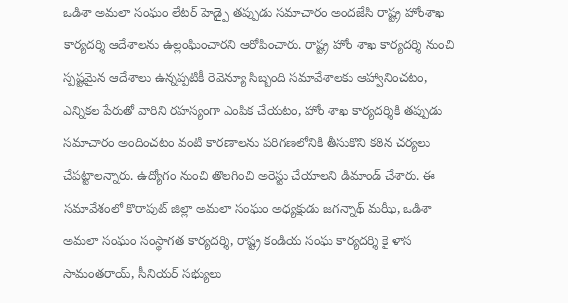ఒడిశా అమలా సంఘం లేటర్ హెడ్పై తప్పుడు సమాచారం అందజేసి రాష్ట్ర హోంశాఖ కార్యదర్శి ఆదేశాలను ఉల్లంఘించారని ఆరోపించారు. రాష్ట్ర హోం శాఖ కార్యదర్శి నుంచి స్పష్టమైన ఆదేశాలు ఉన్నప్పటికీ రెవెన్యూ సిబ్బంది సమావేశాలకు ఆహ్వానించటం, ఎన్నికల పేరుతో వారిని రహస్యంగా ఎంపిక చేయటం, హోం శాఖ కార్యదర్శికి తప్పుడు సమాచారం అందించటం వంటి కారణాలను పరిగణలోనికి తీసుకొని కఠిన చర్యలు చేపట్టాలన్నారు. ఉద్యోగం నుంచి తొలగించి అరెస్టు చేయాలని డిమాండ్ చేశారు. ఈ సమావేశంలో కొరాపుట్ జిల్లా అమలా సంఘం అధ్యక్షుడు జగన్నాథ్ మఝీ, ఒడిశా అమలా సంఘం సంస్థాగత కార్యదర్శి, రాష్ట్ర కండియ సంఘ కార్యదర్శి కై ళాస సామంతరాయ్, సీనియర్ సభ్యులు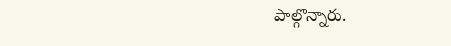పాల్గొన్నారు.